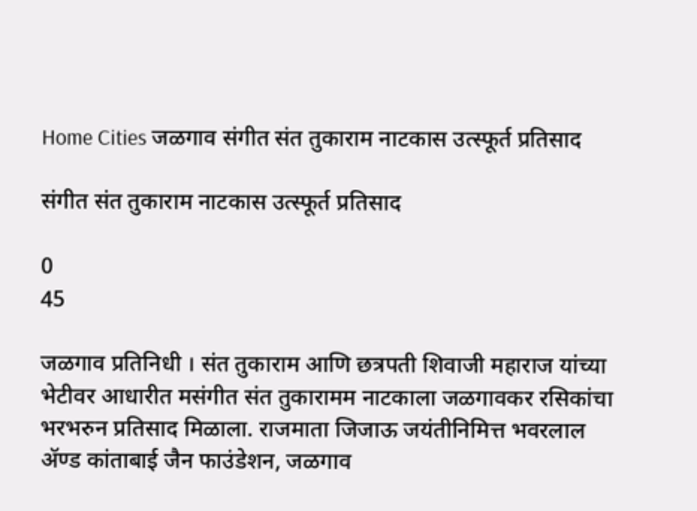Home Cities जळगाव संगीत संत तुकाराम नाटकास उत्स्फूर्त प्रतिसाद

संगीत संत तुकाराम नाटकास उत्स्फूर्त प्रतिसाद

0
45

जळगाव प्रतिनिधी । संत तुकाराम आणि छत्रपती शिवाजी महाराज यांच्या भेटीवर आधारीत मसंगीत संत तुकारामम नाटकाला जळगावकर रसिकांचा भरभरुन प्रतिसाद मिळाला. राजमाता जिजाऊ जयंतीनिमित्त भवरलाल अ‍ॅण्ड कांताबाई जैन फाउंडेशन, जळगाव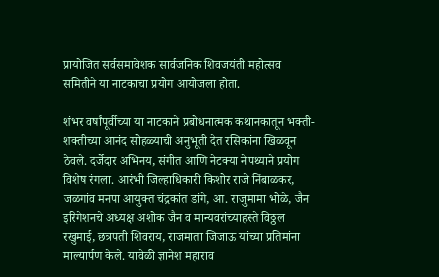प्रायोजित सर्वसमावेशक सार्वजनिक शिवजयंती महोत्सव समितीने या नाटकाचा प्रयोग आयोजला होता.

शंभर वर्षांपूर्वीच्या या नाटकाने प्रबोधनात्मक कथानकातून भक्ती-शक्तीच्या आनंद सोहळ्याची अनुभूती देत रसिकांना खिळवून ठेवले. दर्जेदार अभिनय, संगीत आणि नेटक्या नेपथ्याने प्रयोग विशेष रंगला. आरंभी जिल्हाधिकारी किशोर राजे निंबाळकर, जळगांव मनपा आयुक्त चंद्रकांत डांगे, आ. राजुमामा भोळे, जैन इरिगेशनचे अध्यक्ष अशोक जैन व मान्यवरांच्याहस्ते विठ्ठल रखुमाई, छत्रपती शिवराय, राजमाता जिजाऊ यांच्या प्रतिमांना माल्यार्पण केले. यावेळी ज्ञानेश महाराव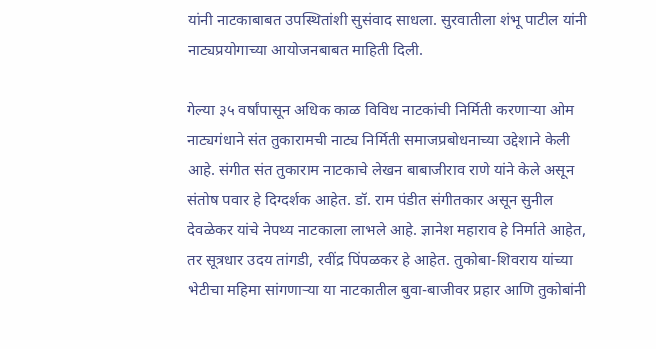यांनी नाटकाबाबत उपस्थितांशी सुसंवाद साधला. सुरवातीला शंभू पाटील यांनी नाट्यप्रयोगाच्या आयोजनबाबत माहिती दिली.

गेल्या ३५ वर्षांपासून अधिक काळ विविध नाटकांची निर्मिती करणार्‍या ओम नाट्यगंधाने संत तुकारामची नाट्य निर्मिती समाजप्रबोधनाच्या उद्देशाने केली आहे. संगीत संत तुकाराम नाटकाचे लेखन बाबाजीराव राणे यांने केले असून संतोष पवार हे दिग्दर्शक आहेत. डॉ. राम पंडीत संगीतकार असून सुनील देवळेकर यांचे नेपथ्य नाटकाला लाभले आहे. ज्ञानेश महाराव हे निर्माते आहेत, तर सूत्रधार उदय तांगडी, रवींद्र पिंपळकर हे आहेत. तुकोबा-शिवराय यांच्या भेटीचा महिमा सांगणार्‍या या नाटकातील बुवा-बाजीवर प्रहार आणि तुकोबांनी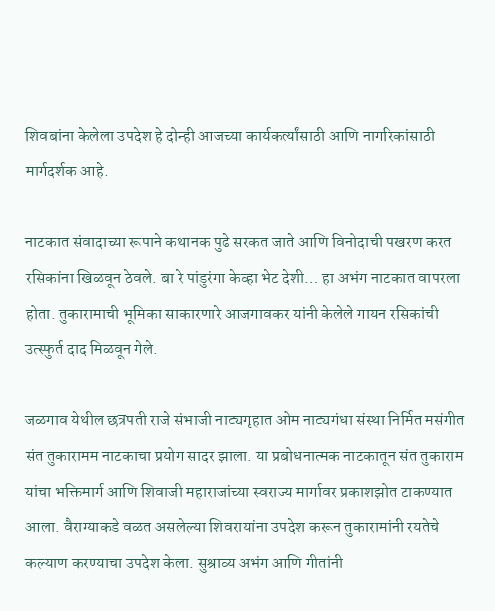शिवबांना केलेला उपदेश हे दोन्ही आजच्या कार्यकर्त्यांसाठी आणि नागरिकांसाठी मार्गदर्शक आहे.

नाटकात संवादाच्या रूपाने कथानक पुढे सरकत जाते आणि विनोदाची पखरण करत रसिकांना खिळवून ठेवले. बा रे पांडुरंगा केव्हा भेट देशी… हा अभंग नाटकात वापरला होता. तुकारामाची भूमिका साकारणारे आजगावकर यांनी केलेले गायन रसिकांची उत्स्फुर्त दाद मिळवून गेले.

जळगाव येथील छत्रपती राजे संभाजी नाट्यगृहात ओम नाट्यगंधा संस्था निर्मित मसंगीत संत तुकारामम नाटकाचा प्रयोग सादर झाला. या प्रबोधनात्मक नाटकातून संत तुकाराम यांचा भक्तिमार्ग आणि शिवाजी महाराजांच्या स्वराज्य मार्गावर प्रकाशझोत टाकण्यात आला. वैराग्याकडे वळत असलेल्या शिवरायांना उपदेश करून तुकारामांनी रयतेचे कल्याण करण्याचा उपदेश केला. सुश्राव्य अभंग आणि गीतांनी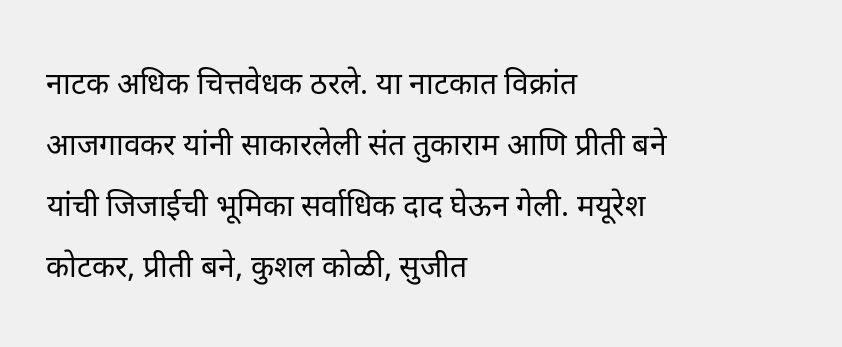नाटक अधिक चित्तवेधक ठरले. या नाटकात विक्रांत आजगावकर यांनी साकारलेली संत तुकाराम आणि प्रीती बने यांची जिजाईची भूमिका सर्वाधिक दाद घेऊन गेली. मयूरेश कोटकर, प्रीती बने, कुशल कोळी, सुजीत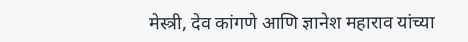मेस्त्री, देव कांगणे आणि ज्ञानेश महाराव यांच्या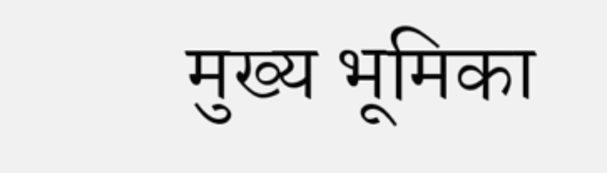मुख्य भूमिका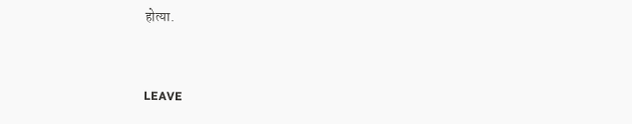होत्या.


LEAVE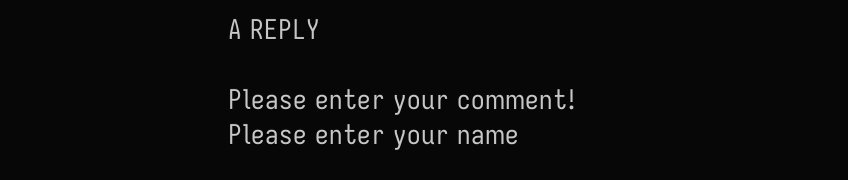A REPLY

Please enter your comment!
Please enter your name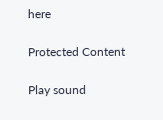here

Protected Content

Play sound